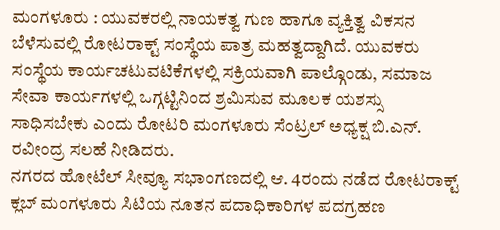ಮಂಗಳೂರು : ಯುವಕರಲ್ಲಿ ನಾಯಕತ್ವ ಗುಣ ಹಾಗೂ ವ್ಯಕ್ತಿತ್ವ ವಿಕಸನ ಬೆಳೆಸುವಲ್ಲಿ ರೋಟರಾಕ್ಟ್ ಸಂಸ್ಥೆಯ ಪಾತ್ರ ಮಹತ್ವದ್ದಾಗಿದೆ. ಯುವಕರು ಸಂಸ್ಥೆಯ ಕಾರ್ಯಚಟುವಟಿಕೆಗಳಲ್ಲಿ ಸಕ್ರಿಯವಾಗಿ ಪಾಲ್ಗೊಂಡು, ಸಮಾಜ ಸೇವಾ ಕಾರ್ಯಗಳಲ್ಲಿ ಒಗ್ಗಟ್ಟಿನಿಂದ ಶ್ರಮಿಸುವ ಮೂಲಕ ಯಶಸ್ಸು ಸಾಧಿಸಬೇಕು ಎಂದು ರೋಟರಿ ಮಂಗಳೂರು ಸೆಂಟ್ರಲ್ ಅಧ್ಯಕ್ಷ ಬಿ.ಎನ್. ರವೀಂದ್ರ ಸಲಹೆ ನೀಡಿದರು.
ನಗರದ ಹೋಟೆಲ್ ಸೀವ್ಯೂ ಸಭಾಂಗಣದಲ್ಲಿ ಆ. 4ರಂದು ನಡೆದ ರೋಟರಾಕ್ಟ್ ಕ್ಲಬ್ ಮಂಗಳೂರು ಸಿಟಿಯ ನೂತನ ಪದಾಧಿಕಾರಿಗಳ ಪದಗ್ರಹಣ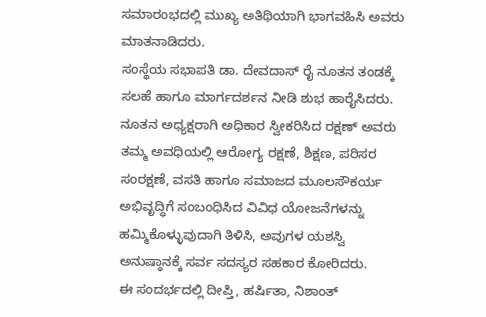ಸಮಾರಂಭದಲ್ಲಿ ಮುಖ್ಯ ಅತಿಥಿಯಾಗಿ ಭಾಗವಹಿಸಿ ಅವರು ಮಾತನಾಡಿದರು.
ಸಂಸ್ಥೆಯ ಸಭಾಪತಿ ಡಾ. ದೇವದಾಸ್ ರೈ ನೂತನ ತಂಡಕ್ಕೆ ಸಲಹೆ ಹಾಗೂ ಮಾರ್ಗದರ್ಶನ ನೀಡಿ ಶುಭ ಹಾರೈಸಿದರು.
ನೂತನ ಅಧ್ಯಕ್ಷರಾಗಿ ಅಧಿಕಾರ ಸ್ವೀಕರಿಸಿದ ರಕ್ಷಣ್ ಅವರು ತಮ್ಮ ಅವಧಿಯಲ್ಲಿ ಆರೋಗ್ಯ ರಕ್ಷಣೆ, ಶಿಕ್ಷಣ, ಪರಿಸರ ಸಂರಕ್ಷಣೆ, ವಸತಿ ಹಾಗೂ ಸಮಾಜದ ಮೂಲಸೌಕರ್ಯ ಅಭಿವೃದ್ಧಿಗೆ ಸಂಬಂಧಿಸಿದ ವಿವಿಧ ಯೋಜನೆಗಳನ್ನು ಹಮ್ಮಿಕೊಳ್ಳುವುದಾಗಿ ತಿಳಿಸಿ, ಅವುಗಳ ಯಶಸ್ವಿ ಅನುಷ್ಠಾನಕ್ಕೆ ಸರ್ವ ಸದಸ್ಯರ ಸಹಕಾರ ಕೋರಿದರು.
ಈ ಸಂದರ್ಭದಲ್ಲಿ ದೀಪ್ತಿ, ಹರ್ಷಿತಾ, ನಿಶಾಂತ್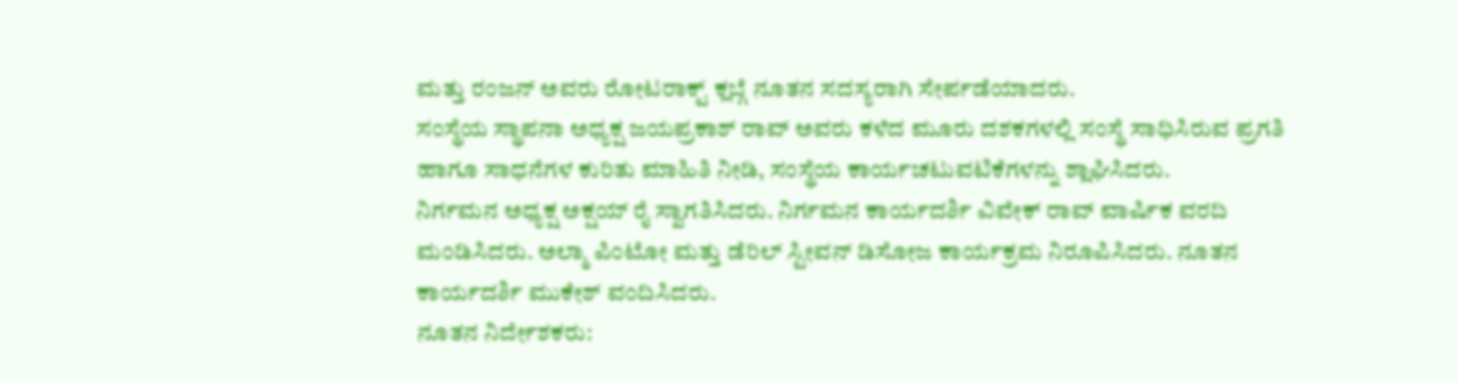ಮತ್ತು ರಂಜನ್ ಅವರು ರೋಟರಾಕ್ಟ್ ಕ್ಲಬ್ಗೆ ನೂತನ ಸದಸ್ಯರಾಗಿ ಸೇರ್ಪಡೆಯಾದರು.
ಸಂಸ್ಥೆಯ ಸ್ಥಾಪನಾ ಅಧ್ಯಕ್ಷ ಜಯಪ್ರಕಾಶ್ ರಾವ್ ಅವರು ಕಳೆದ ಮೂರು ದಶಕಗಳಲ್ಲಿ ಸಂಸ್ಥೆ ಸಾಧಿಸಿರುವ ಪ್ರಗತಿ ಹಾಗೂ ಸಾಧನೆಗಳ ಕುರಿತು ಮಾಹಿತಿ ನೀಡಿ, ಸಂಸ್ಥೆಯ ಕಾರ್ಯಚಟುವಟಿಕೆಗಳನ್ನು ಶ್ಲಾಘಿಸಿದರು.
ನಿರ್ಗಮನ ಅಧ್ಯಕ್ಷ ಅಕ್ಷಯ್ ರೈ ಸ್ವಾಗತಿಸಿದರು. ನಿರ್ಗಮನ ಕಾರ್ಯದರ್ಶಿ ವಿವೇಕ್ ರಾವ್ ವಾರ್ಷಿಕ ವರದಿ ಮಂಡಿಸಿದರು. ಅಲ್ಮಾ ಪಿಂಟೋ ಮತ್ತು ಡೆರಿಲ್ ಸ್ಟೀವನ್ ಡಿಸೋಜ ಕಾರ್ಯಕ್ರಮ ನಿರೂಪಿಸಿದರು. ನೂತನ ಕಾರ್ಯದರ್ಶಿ ಮುಕೇಶ್ ವಂದಿಸಿದರು.
ನೂತನ ನಿರ್ದೇಶಕರು: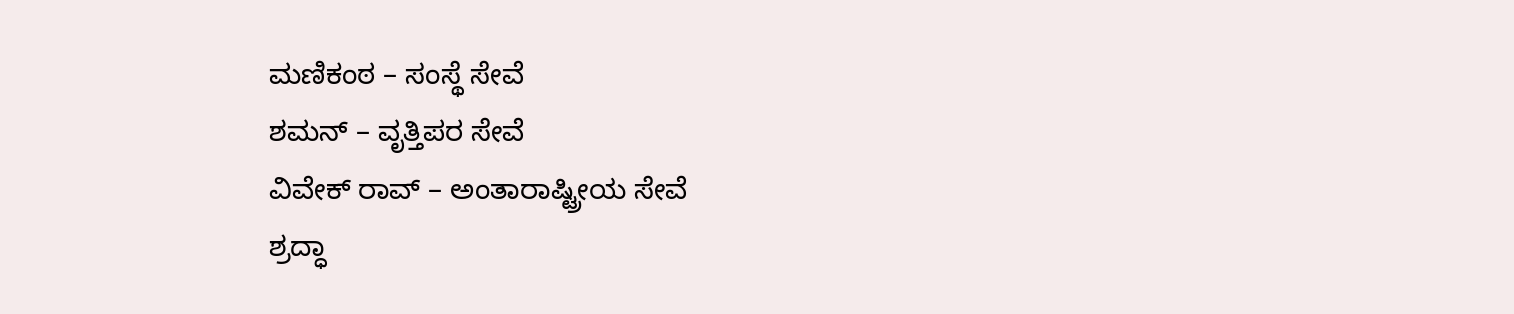ಮಣಿಕಂಠ – ಸಂಸ್ಥೆ ಸೇವೆ
ಶಮನ್ – ವೃತ್ತಿಪರ ಸೇವೆ
ವಿವೇಕ್ ರಾವ್ – ಅಂತಾರಾಷ್ಟ್ರೀಯ ಸೇವೆ
ಶ್ರದ್ಧಾ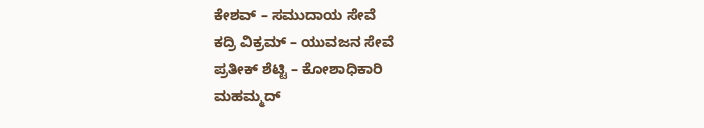ಕೇಶವ್ – ಸಮುದಾಯ ಸೇವೆ
ಕದ್ರಿ ವಿಕ್ರಮ್ – ಯುವಜನ ಸೇವೆ
ಪ್ರತೀಕ್ ಶೆಟ್ಟಿ – ಕೋಶಾಧಿಕಾರಿ
ಮಹಮ್ಮದ್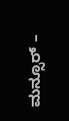ಮನ್ಸೂರ್ –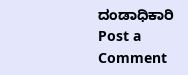ದಂಡಾಧಿಕಾರಿ
Post a Comment